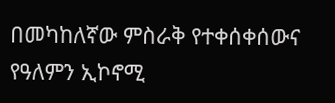በመካከለኛው ምስራቅ የተቀሰቀሰውና የዓለምን ኢኮኖሚ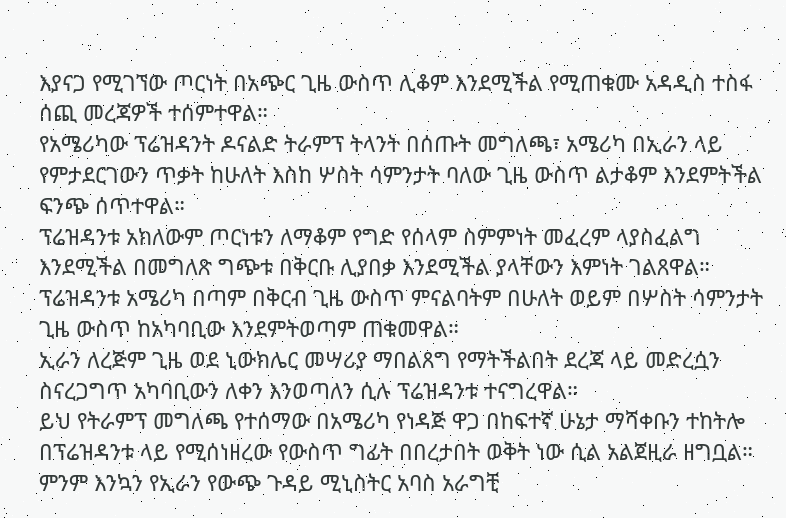እያናጋ የሚገኘው ጦርነት በአጭር ጊዜ ውስጥ ሊቆም እንደሚችል የሚጠቁሙ አዳዲስ ተስፋ ሰጪ መረጃዎች ተሰምተዋል።
የአሜሪካው ፕሬዝዳንት ዶናልድ ትራምፕ ትላንት በሰጡት መግለጫ፣ አሜሪካ በኢራን ላይ የምታደርገውን ጥቃት ከሁለት እስከ ሦስት ሳምንታት ባለው ጊዜ ውስጥ ልታቆም እንደምትችል ፍንጭ ሰጥተዋል።
ፕሬዝዳንቱ አክለውም ጦርነቱን ለማቆም የግድ የሰላም ስምምነት መፈረም ላያስፈልግ እንደሚችል በመግለጽ ግጭቱ በቅርቡ ሊያበቃ እንደሚችል ያላቸውን እምነት ገልጸዋል።
ፕሬዝዳንቱ አሜሪካ በጣም በቅርብ ጊዜ ውስጥ ምናልባትም በሁለት ወይም በሦስት ሳምንታት ጊዜ ውስጥ ከአካባቢው እንደምትወጣም ጠቁመዋል።
ኢራን ለረጅም ጊዜ ወደ ኒውክሌር መሣሪያ ማበልጸግ የማትችልበት ደረጃ ላይ መድረሷን ስናረጋግጥ አካባቢውን ለቀን እንወጣለን ሲሉ ፕሬዝዳንቱ ተናግረዋል።
ይህ የትራምፕ መግለጫ የተሰማው በአሜሪካ የነዳጅ ዋጋ በከፍተኛ ሁኔታ ማሻቀቡን ተከትሎ በፕሬዝዳንቱ ላይ የሚሰነዘረው የውስጥ ግፊት በበረታበት ወቅት ነው ሲል አልጀዚራ ዘግቧል።
ምንም እንኳን የኢራን የውጭ ጉዳይ ሚኒስትር አባስ አራግቺ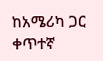ከአሜሪካ ጋር ቀጥተኛ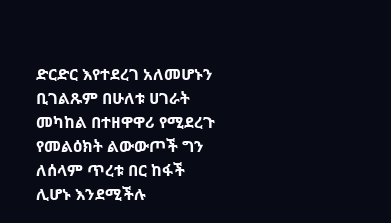ድርድር እየተደረገ አለመሆኑን ቢገልጹም በሁለቱ ሀገራት መካከል በተዘዋዋሪ የሚደረጉ የመልዕክት ልውውጦች ግን ለሰላም ጥረቱ በር ከፋች ሊሆኑ እንደሚችሉ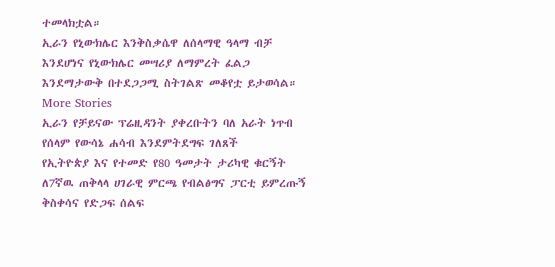ተመላክቷል።
ኢራን የኒውክሌር እንቅስቃሴዋ ለሰላማዊ ዓላማ ብቻ እንደሆነና የኒውክሌር መሣሪያ ለማምረት ፈልጋ እንደማታውቅ በተደጋጋሚ ስትገልጽ መቆየቷ ይታወሳል።
More Stories
ኢራን የቻይናው ፕሬዚዳንት ያቀረቡትን ባለ አራት ነጥብ የሰላም የውሳኔ ሐሳብ እንደምትደግፍ ገለጸች
የኢትዮጵያ እና የተመድ የ80 ዓመታት ታሪካዊ ቁርኝት
ለ7ኛዉ ጠቅላላ ሀገራዊ ምርጫ የብልፅግና ፓርቲ ይምረጡኝ ቅስቀሳና የድጋፍ ሰልፍ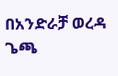በአንድራቻ ወረዳ ጌጫ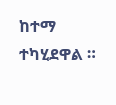ከተማ ተካሂደዋል ።